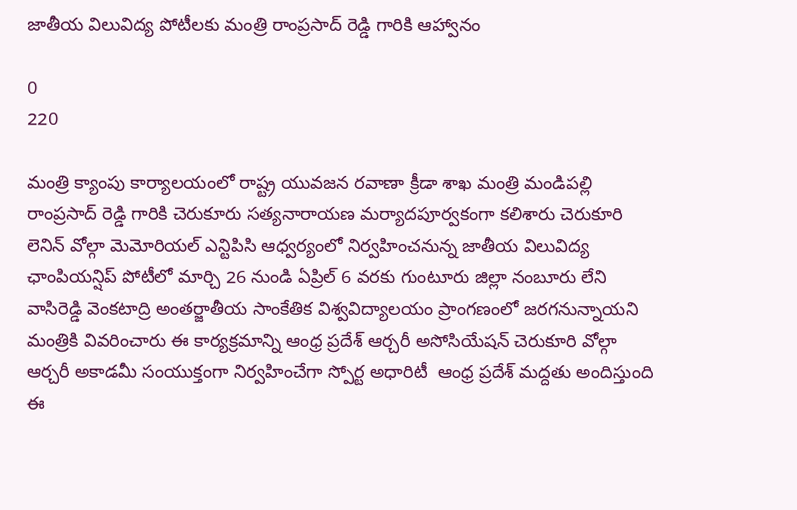జాతీయ విలువిద్య పోటీలకు మంత్రి రాంప్రసాద్ రెడ్డి గారికి ఆహ్వానం

0
220

మంత్రి క్యాంపు కార్యాలయంలో రాష్ట్ర యువజన రవాణా క్రీడా శాఖ మంత్రి మండిపల్లి రాంప్రసాద్ రెడ్డి గారికి చెరుకూరు సత్యనారాయణ మర్యాదపూర్వకంగా కలిశారు చెరుకూరి లెనిన్ వోల్గా మెమోరియల్ ఎన్టిపిసి ఆధ్వర్యంలో నిర్వహించనున్న జాతీయ విలువిద్య ఛాంపియన్షిప్ పోటీలో మార్చి 26 నుండి ఏప్రిల్ 6 వరకు గుంటూరు జిల్లా నంబూరు లేని వాసిరెడ్డి వెంకటాద్రి అంతర్జాతీయ సాంకేతిక విశ్వవిద్యాలయం ప్రాంగణంలో జరగనున్నాయని మంత్రికి వివరించారు ఈ కార్యక్రమాన్ని ఆంధ్ర ప్రదేశ్ ఆర్చరీ అసోసియేషన్ చెరుకూరి వోల్గా ఆర్చరీ అకాడమీ సంయుక్తంగా నిర్వహించేగా స్పోర్ట అధారిటీ  ఆంధ్ర ప్రదేశ్ మద్దతు అందిస్తుంది ఈ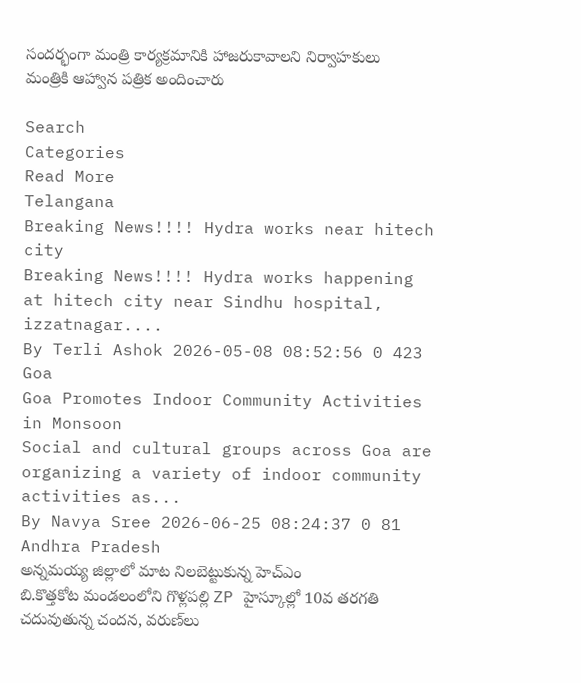సందర్భంగా మంత్రి కార్యక్రమానికి హాజరుకావాలని నిర్వాహకులు మంత్రికి ఆహ్వాన పత్రిక అందించారు

Search
Categories
Read More
Telangana
Breaking News!!!! Hydra works near hitech city
Breaking News!!!! Hydra works happening at hitech city near Sindhu hospital, izzatnagar....
By Terli Ashok 2026-05-08 08:52:56 0 423
Goa
Goa Promotes Indoor Community Activities in Monsoon
Social and cultural groups across Goa are organizing a variety of indoor community activities as...
By Navya Sree 2026-06-25 08:24:37 0 81
Andhra Pradesh
అన్నమయ్య జిల్లాలో మాట నిలబెట్టుకున్న హెచ్ఎం
బి.కొత్తకోట మండలంలోని గొళ్లపల్లి ZP హైస్కూల్లో 10వ తరగతి చదువుతున్న చందన, వరుణ్‌లు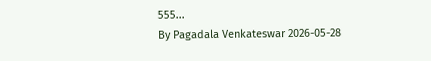555...
By Pagadala Venkateswar 2026-05-28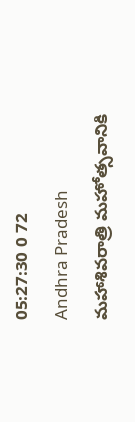05:27:30 0 72
Andhra Pradesh
మహాశివరాత్రి మహోత్సవానికి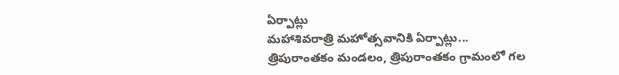ఏర్పాట్లు
మహాశివరాత్రి మహోత్సవానికి ఏర్పాట్లు... త్రిపురాంతకం మండలం, త్రిపురాంతకం గ్రామంలో గల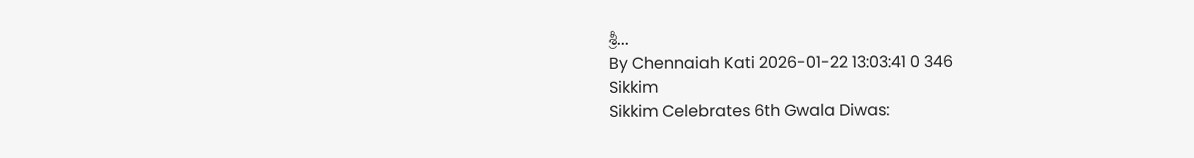శ్రీ...
By Chennaiah Kati 2026-01-22 13:03:41 0 346
Sikkim
Sikkim Celebrates 6th Gwala Diwas: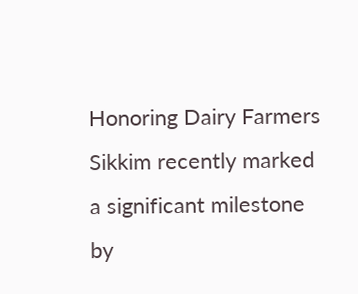Honoring Dairy Farmers
Sikkim recently marked a significant milestone by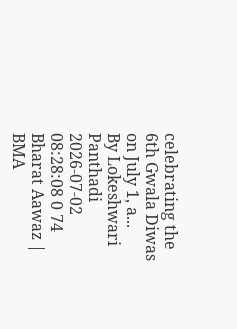celebrating the 6th Gwala Diwas on July 1, a...
By Lokeshwari Panthadi 2026-07-02 08:28:08 0 74
Bharat Aawaz | BMA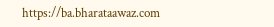https://ba.bharataawaz.com